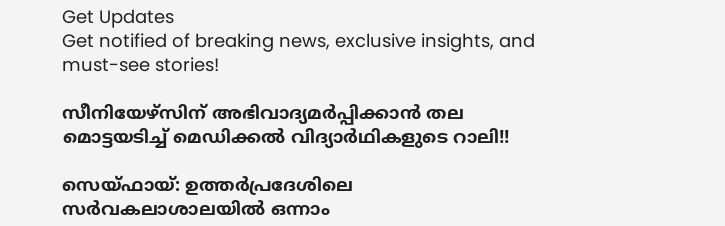Get Updates
Get notified of breaking news, exclusive insights, and must-see stories!

സീനിയേഴ്‌സിന് അഭിവാദ്യമര്‍പ്പിക്കാന്‍ തല മൊട്ടയടിച്ച് മെഡിക്കല്‍ വിദ്യാര്‍ഥികളുടെ റാലി!!

സെയ്ഫായ്: ഉത്തര്‍പ്രദേശിലെ സര്‍വകലാശാലയില്‍ ഒന്നാം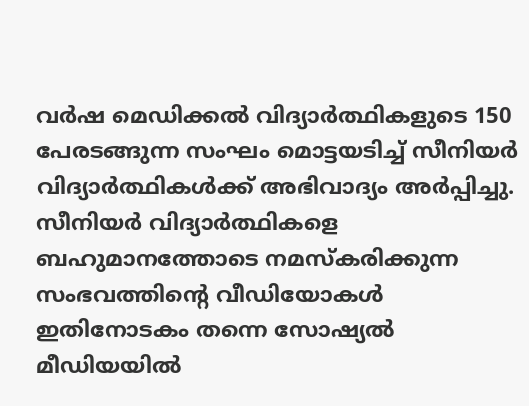വര്‍ഷ മെഡിക്കല്‍ വിദ്യാര്‍ത്ഥികളുടെ 150 പേരടങ്ങുന്ന സംഘം മൊട്ടയടിച്ച് സീനിയര്‍ വിദ്യാര്‍ത്ഥികള്‍ക്ക് അഭിവാദ്യം അര്‍പ്പിച്ചു. സീനിയര്‍ വിദ്യാര്‍ത്ഥികളെ ബഹുമാനത്തോടെ നമസ്‌കരിക്കുന്ന സംഭവത്തിന്റെ വീഡിയോകള്‍ ഇതിനോടകം തന്നെ സോഷ്യല്‍ മീഡിയയില്‍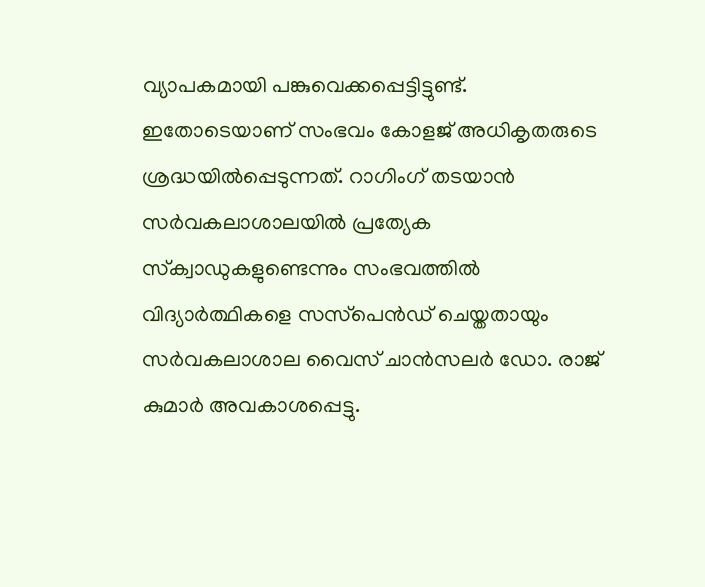വ്യാപകമായി പങ്കുവെക്കപ്പെട്ടിട്ടുണ്ട്. ഇതോടെയാണ് സംഭവം കോളജ് അധികൃതരുടെ ശ്രദ്ധയില്‍പ്പെടുന്നത്. റാഗിംഗ് തടയാന്‍ സര്‍വകലാശാലയില്‍ പ്രത്യേക സ്‌ക്വാഡുകളുണ്ടെന്നും സംഭവത്തില്‍ വിദ്യാര്‍ത്ഥികളെ സസ്‌പെന്‍ഡ് ചെയ്തതായും സര്‍വകലാശാല വൈസ് ചാന്‍സലര്‍ ഡോ. രാജ് കുമാര്‍ അവകാശപ്പെട്ടു.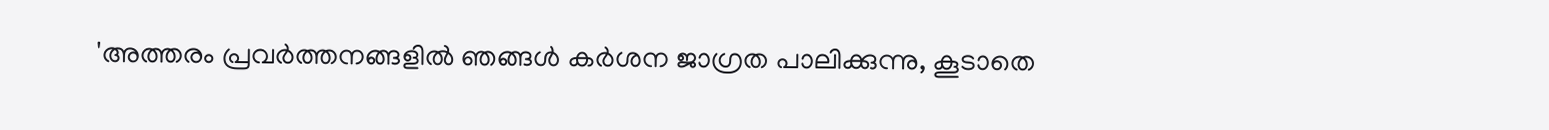'അത്തരം പ്രവര്‍ത്തനങ്ങളില്‍ ഞങ്ങള്‍ കര്‍ശന ജാഗ്രത പാലിക്കുന്നു, കൂടാതെ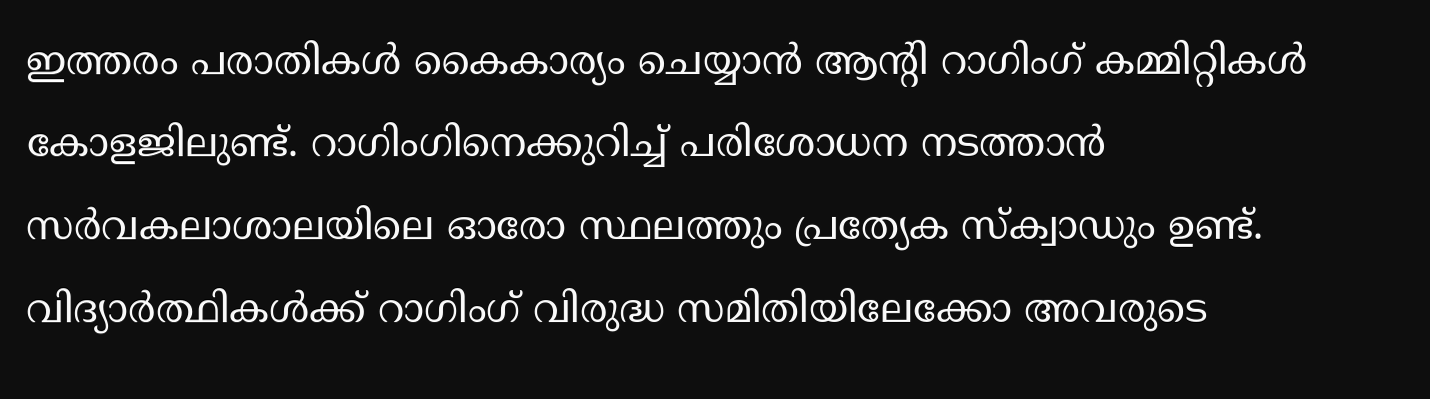ഇത്തരം പരാതികള്‍ കൈകാര്യം ചെയ്യാന്‍ ആന്റി റാഗിംഗ് കമ്മിറ്റികള്‍ കോളജിലുണ്ട്. റാഗിംഗിനെക്കുറിച്ച് പരിശോധന നടത്താന്‍ സര്‍വകലാശാലയിലെ ഓരോ സ്ഥലത്തും പ്രത്യേക സ്‌ക്വാഡും ഉണ്ട്. വിദ്യാര്‍ത്ഥികള്‍ക്ക് റാഗിംഗ് വിരുദ്ധ സമിതിയിലേക്കോ അവരുടെ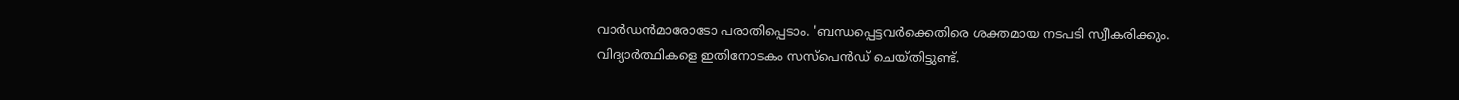വാര്‍ഡന്‍മാരോടോ പരാതിപ്പെടാം. 'ബന്ധപ്പെട്ടവര്‍ക്കെതിരെ ശക്തമായ നടപടി സ്വീകരിക്കും. വിദ്യാര്‍ത്ഥികളെ ഇതിനോടകം സസ്‌പെന്‍ഡ് ചെയ്തിട്ടുണ്ട്.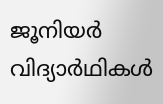ജൂനിയര്‍ വിദ്യാര്‍ഥികള്‍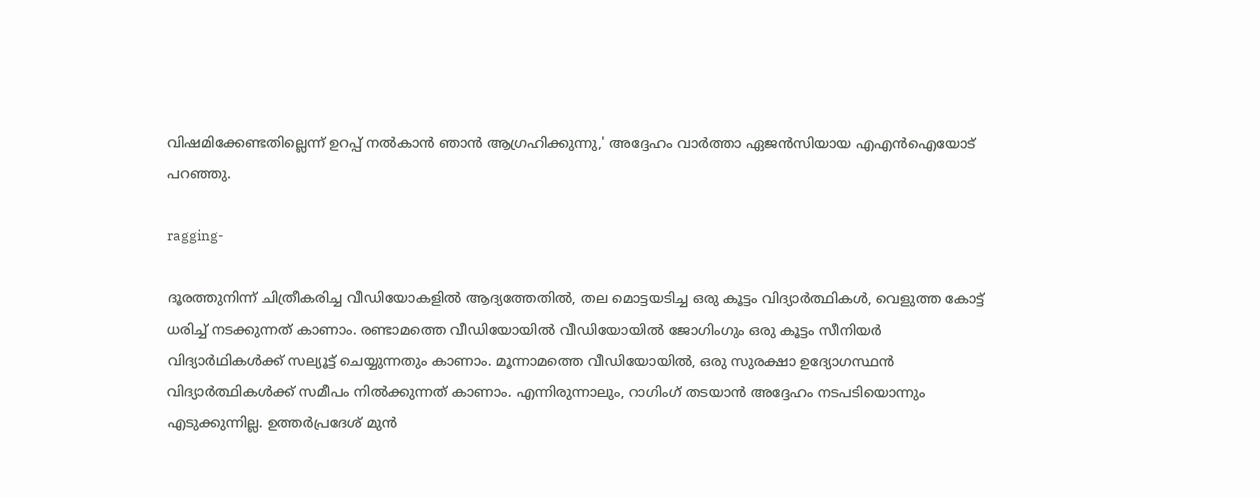വിഷമിക്കേണ്ടതില്ലെന്ന് ഉറപ്പ് നല്‍കാന്‍ ഞാന്‍ ആഗ്രഹിക്കുന്നു,' അദ്ദേഹം വാര്‍ത്താ ഏജന്‍സിയായ എഎന്‍ഐയോട് പറഞ്ഞു.

ragging-

ദൂരത്തുനിന്ന് ചിത്രീകരിച്ച വീഡിയോകളില്‍ ആദ്യത്തേതില്‍, തല മൊട്ടയടിച്ച ഒരു കൂട്ടം വിദ്യാര്‍ത്ഥികള്‍, വെളുത്ത കോട്ട് ധരിച്ച് നടക്കുന്നത് കാണാം. രണ്ടാമത്തെ വീഡിയോയില്‍ വീഡിയോയില്‍ ജോഗിംഗും ഒരു കൂട്ടം സീനിയര്‍ വിദ്യാര്‍ഥികള്‍ക്ക് സല്യൂട്ട് ചെയ്യുന്നതും കാണാം. മൂന്നാമത്തെ വീഡിയോയില്‍, ഒരു സുരക്ഷാ ഉദ്യോഗസ്ഥന്‍ വിദ്യാര്‍ത്ഥികള്‍ക്ക് സമീപം നില്‍ക്കുന്നത് കാണാം. എന്നിരുന്നാലും, റാഗിംഗ് തടയാന്‍ അദ്ദേഹം നടപടിയൊന്നും എടുക്കുന്നില്ല. ഉത്തര്‍പ്രദേശ് മുന്‍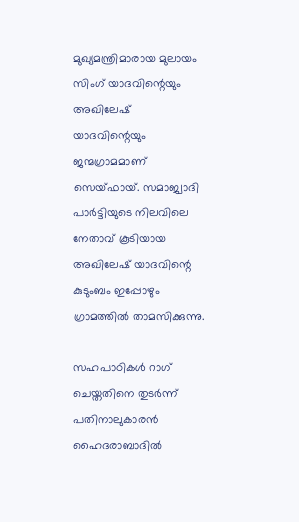മുഖ്യമന്ത്രിമാരായ മുലായം സിംഗ് യാദവിന്റെയും അഖിലേഷ് യാദവിന്റെയും ജന്മഗ്രാമമാണ് സെയ്ഫായ്. സമാജ്വാദി പാര്‍ട്ടിയുടെ നിലവിലെ നേതാവ് കൂടിയായ അഖിലേഷ് യാദവിന്റെ കുടുംബം ഇപ്പോഴും ഗ്രാമത്തില്‍ താമസിക്കുന്നു.

സഹപാഠികള്‍ റാഗ് ചെയ്തതിനെ തുടര്‍ന്ന് പതിനാലുകാരന്‍ ഹൈദരാബാദില്‍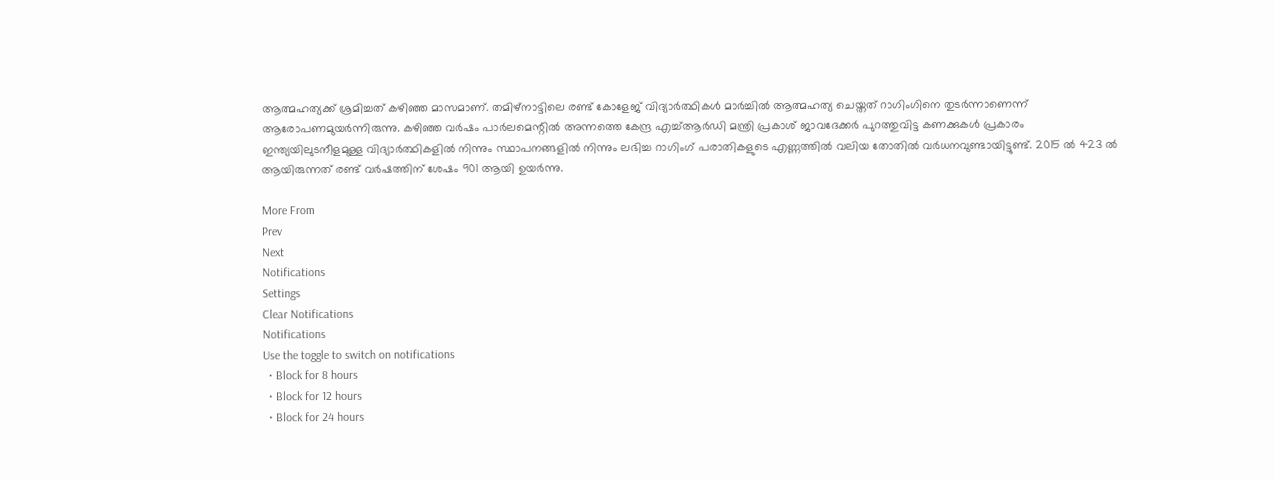ആത്മഹത്യക്ക് ശ്രമിച്ചത് കഴിഞ്ഞ മാസമാണ്. തമിഴ്നാട്ടിലെ രണ്ട് കോളേജ് വിദ്യാര്‍ത്ഥികള്‍ മാര്‍ച്ചില്‍ ആത്മഹത്യ ചെയ്തത് റാഗിംഗിനെ തുടര്‍ന്നാണെന്ന് ആരോപണമുയര്‍ന്നിരുന്നു. കഴിഞ്ഞ വര്‍ഷം പാര്‍ലമെന്റില്‍ അന്നത്തെ കേന്ദ്ര എച്ച്ആര്‍ഡി മന്ത്രി പ്രകാശ് ജാവദേക്കര്‍ പുറത്തുവിട്ട കണക്കുകള്‍ പ്രകാരം ഇന്ത്യയിലുടനീളമുള്ള വിദ്യാര്‍ത്ഥികളില്‍ നിന്നും സ്ഥാപനങ്ങളില്‍ നിന്നും ലഭിച്ച റാഗിംഗ് പരാതികളുടെ എണ്ണത്തില്‍ വലിയ തോതില്‍ വര്‍ധനവുണ്ടായിട്ടുണ്ട്. 2015 ല്‍ 423 ല്‍ ആയിരുന്നത് രണ്ട് വര്‍ഷത്തിന് ശേഷം 901 ആയി ഉയര്‍ന്നു.

More From
Prev
Next
Notifications
Settings
Clear Notifications
Notifications
Use the toggle to switch on notifications
  • Block for 8 hours
  • Block for 12 hours
  • Block for 24 hours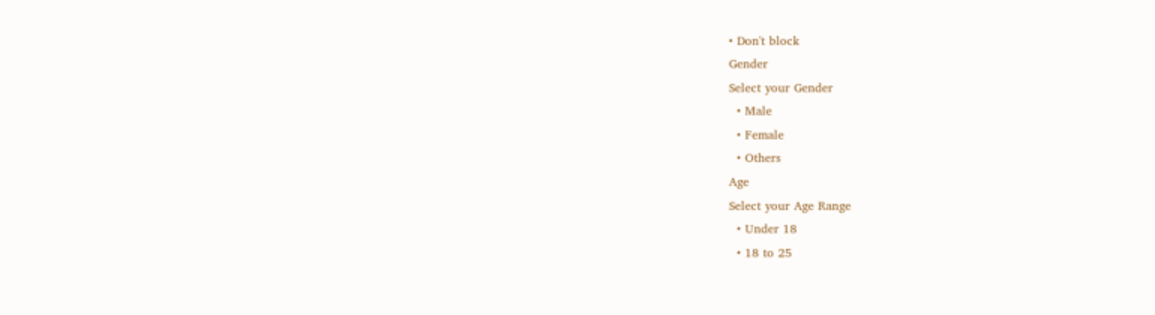• Don't block
Gender
Select your Gender
  • Male
  • Female
  • Others
Age
Select your Age Range
  • Under 18
  • 18 to 25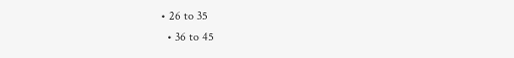• 26 to 35
  • 36 to 45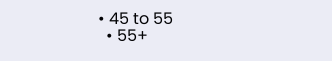• 45 to 55
  • 55+